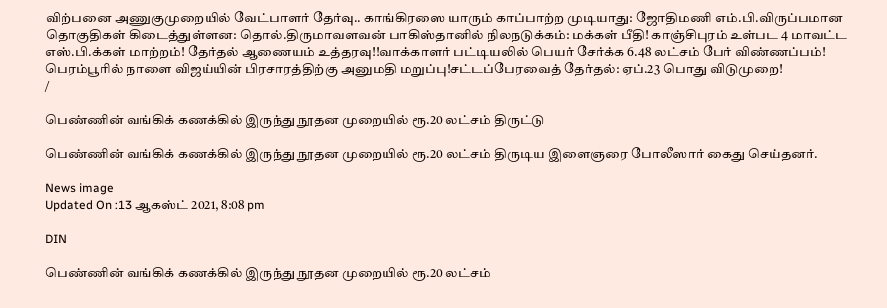விற்பனை அணுகுமுறையில் வேட்பாளர் தேர்வு.. காங்கிரஸை யாரும் காப்பாற்ற முடியாது: ஜோதிமணி எம்.பி.விருப்பமான தொகுதிகள் கிடைத்துள்ளன: தொல்.திருமாவளவன் பாகிஸ்தானில் நிலநடுக்கம்: மக்கள் பீதி! காஞ்சிபுரம் உள்பட 4 மாவட்ட எஸ்.பி.க்கள் மாற்றம்! தேர்தல் ஆணையம் உத்தரவு!!வாக்காளர் பட்டியலில் பெயர் சேர்க்க 6.48 லட்சம் பேர் விண்ணப்பம்! பெரம்பூரில் நாளை விஜய்யின் பிரசாரத்திற்கு அனுமதி மறுப்பு!சட்டப்பேரவைத் தேர்தல்: ஏப்.23 பொது விடுமுறை!
/

பெண்ணின் வங்கிக் கணக்கில் இருந்து நூதன முறையில் ரூ.20 லட்சம் திருட்டு

பெண்ணின் வங்கிக் கணக்கில் இருந்து நூதன முறையில் ரூ.20 லட்சம் திருடிய இளைஞரை போலீஸார் கைது செய்தனர்.

News image
Updated On :13 ஆகஸ்ட் 2021, 8:08 pm

DIN

பெண்ணின் வங்கிக் கணக்கில் இருந்து நூதன முறையில் ரூ.20 லட்சம்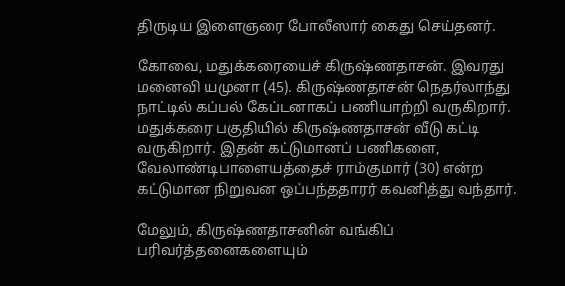திருடிய இளைஞரை போலீஸார் கைது செய்தனர்.

கோவை, மதுக்கரையைச் கிருஷ்ணதாசன். இவரது மனைவி யமுனா (45). கிருஷ்ணதாசன் நெதர்லாந்து நாட்டில் கப்பல் கேப்டனாகப் பணியாற்றி வருகிறார். மதுக்கரை பகுதியில் கிருஷ்ணதாசன் வீடு கட்டி வருகிறார். இதன் கட்டுமானப் பணிகளை, வேலாண்டிபாளையத்தைச் ராம்குமார் (30) என்ற கட்டுமான நிறுவன ஒப்பந்ததாரர் கவனித்து வந்தார்.

மேலும், கிருஷ்ணதாசனின் வங்கிப் பரிவர்த்தனைகளையும்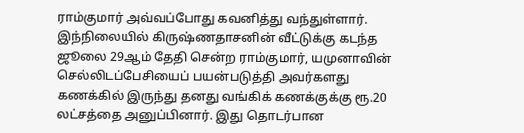ராம்குமார் அவ்வப்போது கவனித்து வந்துள்ளார். இந்நிலையில் கிருஷ்ணதாசனின் வீட்டுக்கு கடந்த ஜூலை 29ஆம் தேதி சென்ற ராம்குமார், யமுனாவின் செல்லிடப்பேசியைப் பயன்படுத்தி அவர்களது கணக்கில் இருந்து தனது வங்கிக் கணக்குக்கு ரூ.20 லட்சத்தை அனுப்பினார். இது தொடர்பான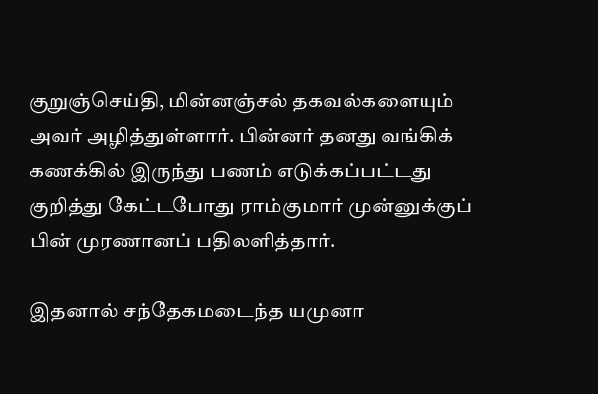குறுஞ்செய்தி, மின்னஞ்சல் தகவல்களையும் அவர் அழித்துள்ளார். பின்னர் தனது வங்கிக் கணக்கில் இருந்து பணம் எடுக்கப்பட்டது குறித்து கேட்டபோது ராம்குமார் முன்னுக்குப் பின் முரணானப் பதிலளித்தார்.

இதனால் சந்தேகமடைந்த யமுனா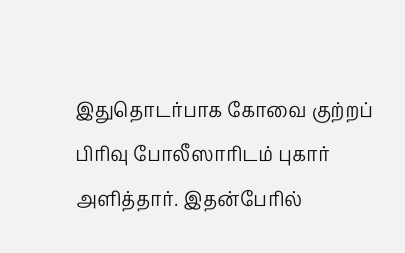இதுதொடர்பாக கோவை குற்றப் பிரிவு போலீஸாரிடம் புகார் அளித்தார். இதன்பேரில்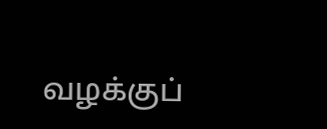வழக்குப்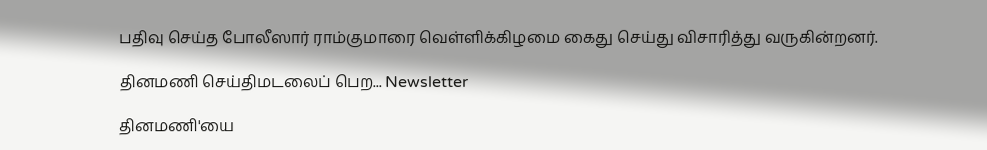பதிவு செய்த போலீஸார் ராம்குமாரை வெள்ளிக்கிழமை கைது செய்து விசாரித்து வருகின்றனர்.

தினமணி செய்திமடலைப் பெற... Newsletter

தினமணி'யை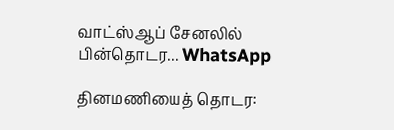வாட்ஸ்ஆப் சேனலில் பின்தொடர... WhatsApp

தினமணியைத் தொடர: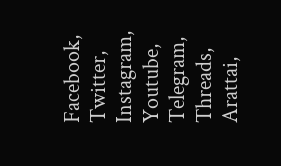Facebook, Twitter, Instagram, Youtube, Telegram, Threads, Arattai,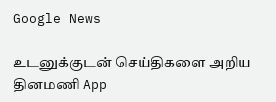Google News

உடனுக்குடன் செய்திகளை அறிய தினமணி App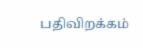பதிவிறக்கம்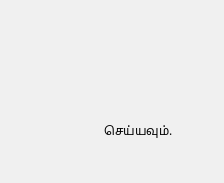செய்யவும்.